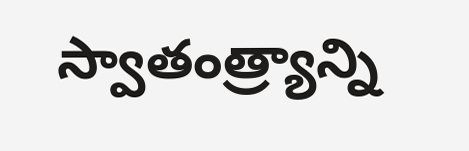స్వాతంత్ర్యాన్ని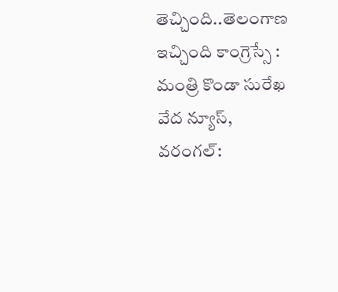తెచ్చింది..తెలంగాణ ఇచ్చింది కాంగ్రెస్సే : మంత్రి కొండా సురేఖ
వేద న్యూస్, వరంగల్: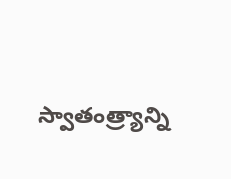స్వాతంత్ర్యాన్ని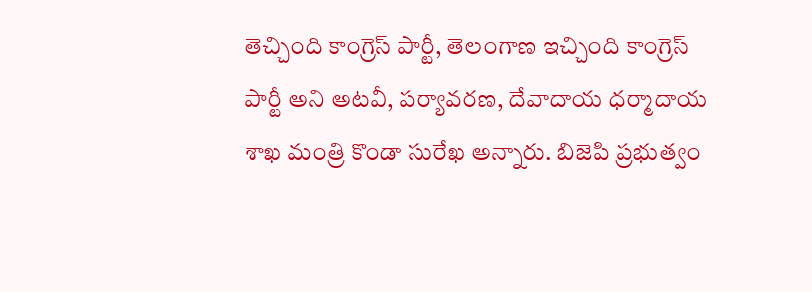తెచ్చింది కాంగ్రెస్ పార్టీ, తెలంగాణ ఇచ్చింది కాంగ్రెస్ పార్టీ అని అటవీ, పర్యావరణ, దేవాదాయ ధర్మాదాయ శాఖ మంత్రి కొండా సురేఖ అన్నారు. బిజెపి ప్రభుత్వం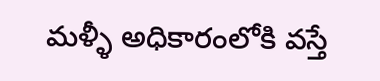మళ్ళీ అధికారంలోకి వస్తే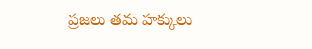ప్రజలు తమ హక్కులు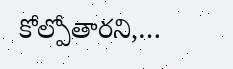కోల్పోతారని,…